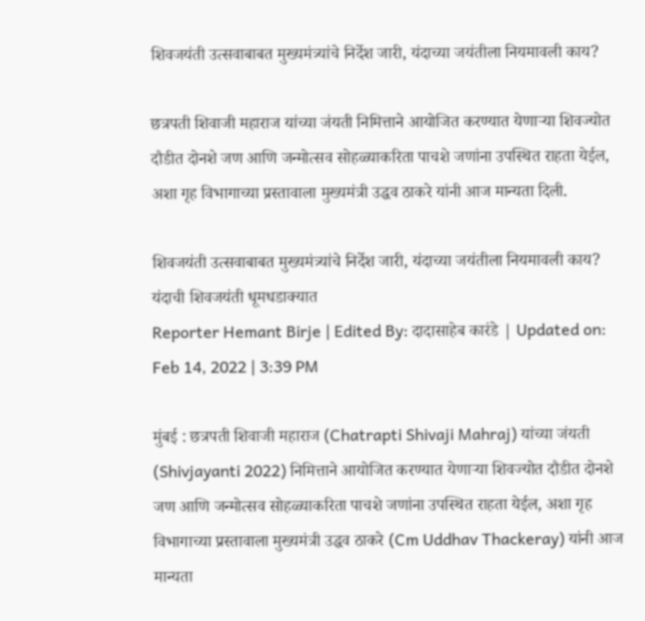शिवजयंती उत्सवाबाबत मुख्यमंत्र्यांचे निर्देश जारी, यंदाच्या जयंतीला नियमावली काय?

छत्रपती शिवाजी महाराज यांच्या जंयती निमित्ताने आयोजित करण्यात येणाऱ्या शिवज्योत दौडीत दोनशे जण आणि जन्मोत्सव सोहळ्याकरिता पाचशे जणांना उपस्थित राहता येईल, अशा गृह विभागाच्या प्रस्तावाला मुख्यमंत्री उद्धव ठाकरे यांनी आज मान्यता दिली.

शिवजयंती उत्सवाबाबत मुख्यमंत्र्यांचे निर्देश जारी, यंदाच्या जयंतीला नियमावली काय?
यंदाची शिवजयंती धूमधडाक्यात
Reporter Hemant Birje | Edited By: दादासाहेब कारंडे | Updated on: Feb 14, 2022 | 3:39 PM

मुंबई : छत्रपती शिवाजी महाराज (Chatrapti Shivaji Mahraj) यांच्या जंयती (Shivjayanti 2022) निमित्ताने आयोजित करण्यात येणाऱ्या शिवज्योत दौडीत दोनशे जण आणि जन्मोत्सव सोहळ्याकरिता पाचशे जणांना उपस्थित राहता येईल, अशा गृह विभागाच्या प्रस्तावाला मुख्यमंत्री उद्धव ठाकरे (Cm Uddhav Thackeray) यांनी आज मान्यता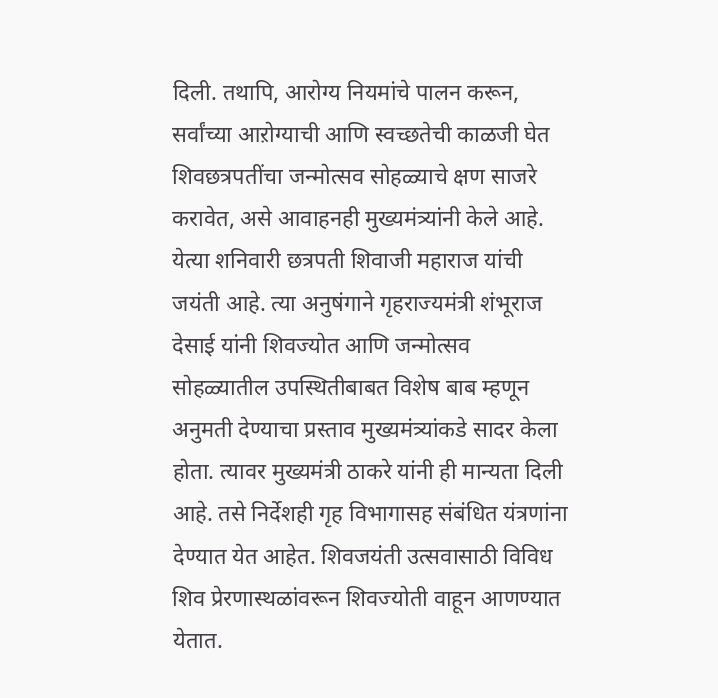दिली. तथापि, आरोग्य नियमांचे पालन करून, सर्वांच्या आऱोग्याची आणि स्वच्छतेची काळजी घेत शिवछत्रपतींचा जन्मोत्सव सोहळ्याचे क्षण साजरे करावेत, असे आवाहनही मुख्यमंत्र्यांनी केले आहे. येत्या शनिवारी छत्रपती शिवाजी महाराज यांची जयंती आहे. त्या अनुषंगाने गृहराज्यमंत्री शंभूराज देसाई यांनी शिवज्योत आणि जन्मोत्सव सोहळ्यातील उपस्थितीबाबत विशेष बाब म्हणून अनुमती देण्याचा प्रस्ताव मुख्यमंत्र्यांकडे सादर केला होता. त्यावर मुख्यमंत्री ठाकरे यांनी ही मान्यता दिली आहे. तसे निर्देशही गृह विभागासह संबंधित यंत्रणांना देण्यात येत आहेत. शिवजयंती उत्सवासाठी विविध शिव प्रेरणास्थळांवरून शिवज्योती वाहून आणण्यात येतात.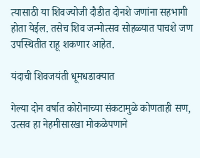त्यासाठी या शिवज्योजी दौडीत दोनशे जणांना सहभागी होता येईल. तसेच शिव जन्मोत्सव सोहळ्यात पाचशे जण उपस्थितीत राहू शकणार आहेत.

यंदाची शिवजयंती धूमधडाक्यात

गेल्या दोन वर्षात कोरोनाच्या संकटामुळे कोणताही सण, उत्सव हा नेहमीसारखा मोकळेपणाने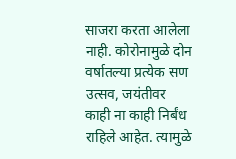साजरा करता आलेला नाही. कोरोनामुळे दोन वर्षातल्या प्रत्येक सण उत्सव, जयंतीवर काही ना काही निर्बंध राहिले आहेत. त्यामुळे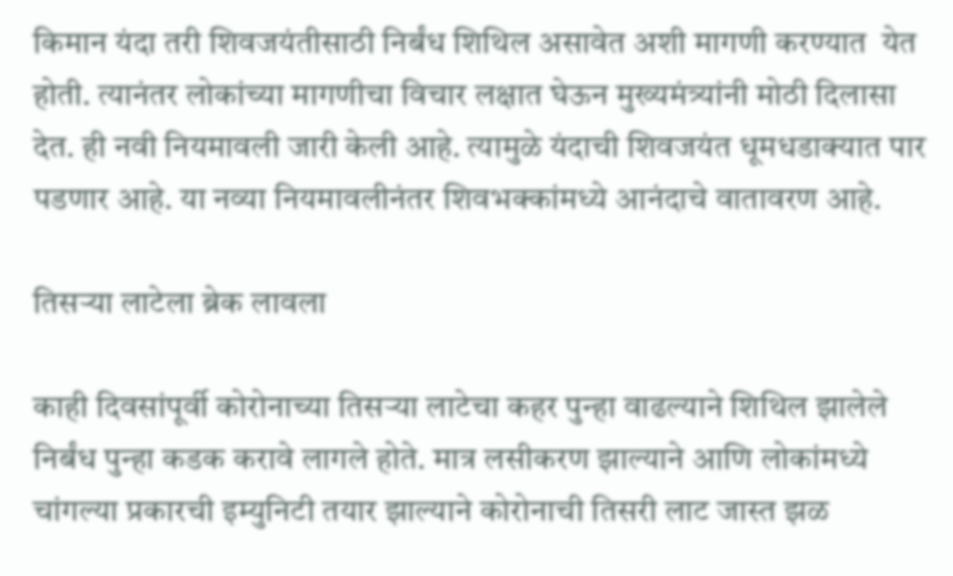किमान यंदा तरी शिवजयंतीसाठी निर्बंध शिथिल असावेत अशी मागणी करण्यात  येत होती. त्यानंतर लोकांच्या मागणीचा विचार लक्षात घेऊन मुख्यमंत्र्यांनी मोठी दिलासा देत. ही नवी नियमावली जारी केली आहे. त्यामुळे यंदाची शिवजयंत धूमधडाक्यात पार पडणार आहे. या नव्या नियमावलीनंतर शिवभक्कांमध्ये आनंदाचे वातावरण आहे.

तिसऱ्या लाटेला ब्रेक लावला

काही दिवसांपूर्वी कोरोनाच्या तिसऱ्या लाटेचा कहर पुन्हा वाढल्याने शिथिल झालेले निर्बंध पुन्हा कडक करावे लागले होते. मात्र लसीकरण झाल्याने आणि लोकांमध्ये चांगल्या प्रकारची इम्युनिटी तयार झाल्याने कोरोनाची तिसरी लाट जास्त झळ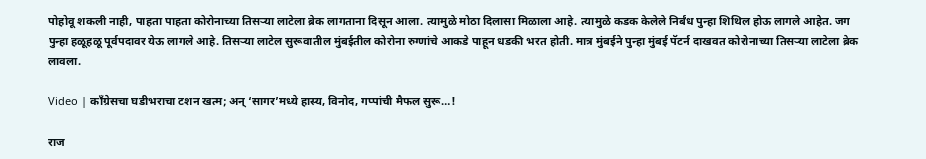पोहोवू शकली नाही, पाहता पाहता कोरोनाच्या तिसऱ्या लाटेला ब्रेक लागताना दिसून आला. त्यामुळे मोठा दिलासा मिळाला आहे. त्यामुळे कडक केलेले निर्बंध पुन्हा शिथिल होऊ लागले आहेत. जग पुन्हा हळूहळू पूर्वपदावर येऊ लागले आहे. तिसऱ्या लाटेल सुरूवातील मुंबईतील कोरोना रुग्णांचे आकडे पाहून धडकी भरत होती. मात्र मुंबईने पुन्हा मुंबई पॅटर्न दाखवत कोरोनाच्या तिसऱ्या लाटेला ब्रेक लावला.

Video | काँग्रेसचा घडीभराचा टशन खत्म; अन् ‘सागर’मध्ये हास्य, विनोद, गप्पांची मैफल सुरू…!

राज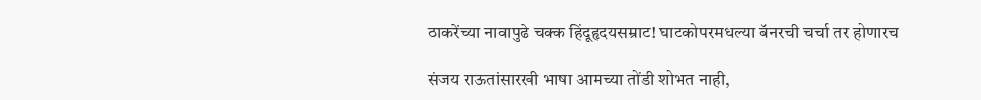ठाकरेंच्या नावापुढे चक्क हिंदूहृदयसम्राट! घाटकोपरमधल्या बॅनरची चर्चा तर होणारच

संजय राऊतांसारखी भाषा आमच्या तोंडी शोभत नाही,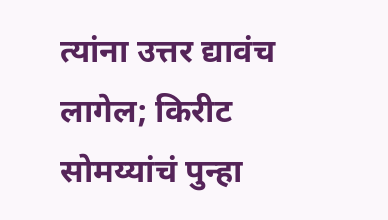त्यांना उत्तर द्यावंच लागेल; किरीट सोमय्यांचं पुन्हा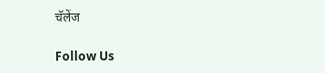चॅलेंज

Follow Us